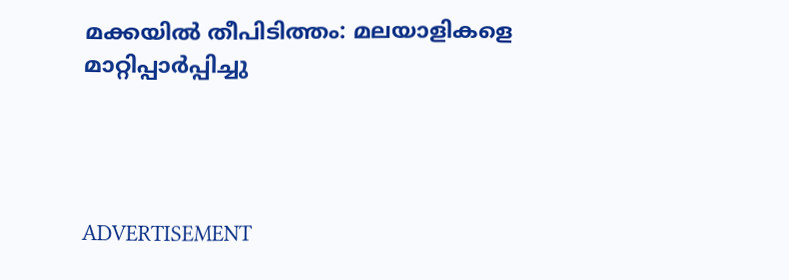മക്കയില്‍ തീപിടിത്തം: മലയാളികളെ മാറ്റിപ്പാര്‍പ്പിച്ചു




ADVERTISEMENT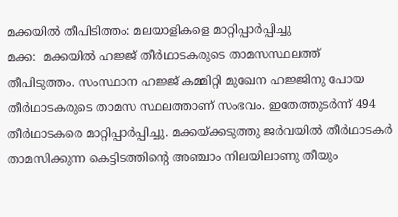മക്കയില്‍ തീപിടിത്തം: മലയാളികളെ മാറ്റിപ്പാര്‍പ്പിച്ചു
മക്ക:  മക്കയില്‍ ഹജ്ജ് തീര്‍ഥാടകരുടെ താമസസ്ഥലത്ത് തീപിടുത്തം. സംസ്ഥാന ഹജ്ജ് കമ്മിറ്റി മുഖേന ഹജ്ജിനു പോയ തീര്‍ഥാടകരുടെ താമസ സ്ഥലത്താണ് സംഭവം. ഇതേത്തുടര്‍ന്ന് 494 തീര്‍ഥാടകരെ മാറ്റിപ്പാര്‍പ്പിച്ചു. മക്കയ്ക്കടുത്തു ജര്‍വയില്‍ തീര്‍ഥാടകര്‍ താമസിക്കുന്ന കെട്ടിടത്തിന്റെ അഞ്ചാം നിലയിലാണു തീയും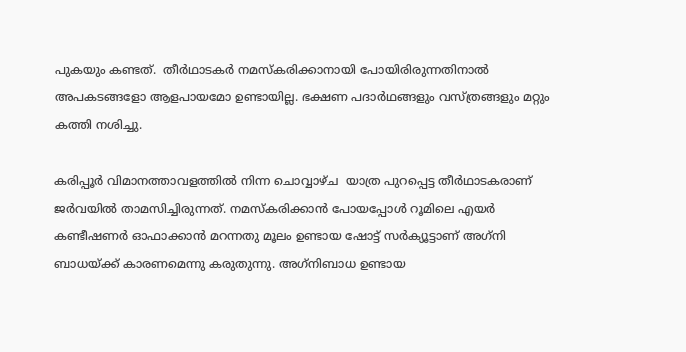പുകയും കണ്ടത്.  തീര്‍ഥാടകര്‍ നമസ്‌കരിക്കാനായി പോയിരിരുന്നതിനാല്‍ അപകടങ്ങളോ ആളപായമോ ഉണ്ടായില്ല. ഭക്ഷണ പദാര്‍ഥങ്ങളും വസ്ത്രങ്ങളും മറ്റും കത്തി നശിച്ചു.

കരിപ്പൂര്‍ വിമാനത്താവളത്തില്‍ നിന്ന ചൊവ്വാഴ്ച  യാത്ര പുറപ്പെട്ട തീര്‍ഥാടകരാണ് ജര്‍വയില്‍ താമസിച്ചിരുന്നത്. നമസ്‌കരിക്കാന്‍ പോയപ്പോള്‍ റൂമിലെ എയര്‍ കണ്ടീഷണര്‍ ഓഫാക്കാന്‍ മറന്നതു മൂലം ഉണ്ടായ ഷോട്ട് സര്‍ക്യൂട്ടാണ് അഗ്‌നി ബാധയ്ക്ക് കാരണമെന്നു കരുതുന്നു. അഗ്‌നിബാധ ഉണ്ടായ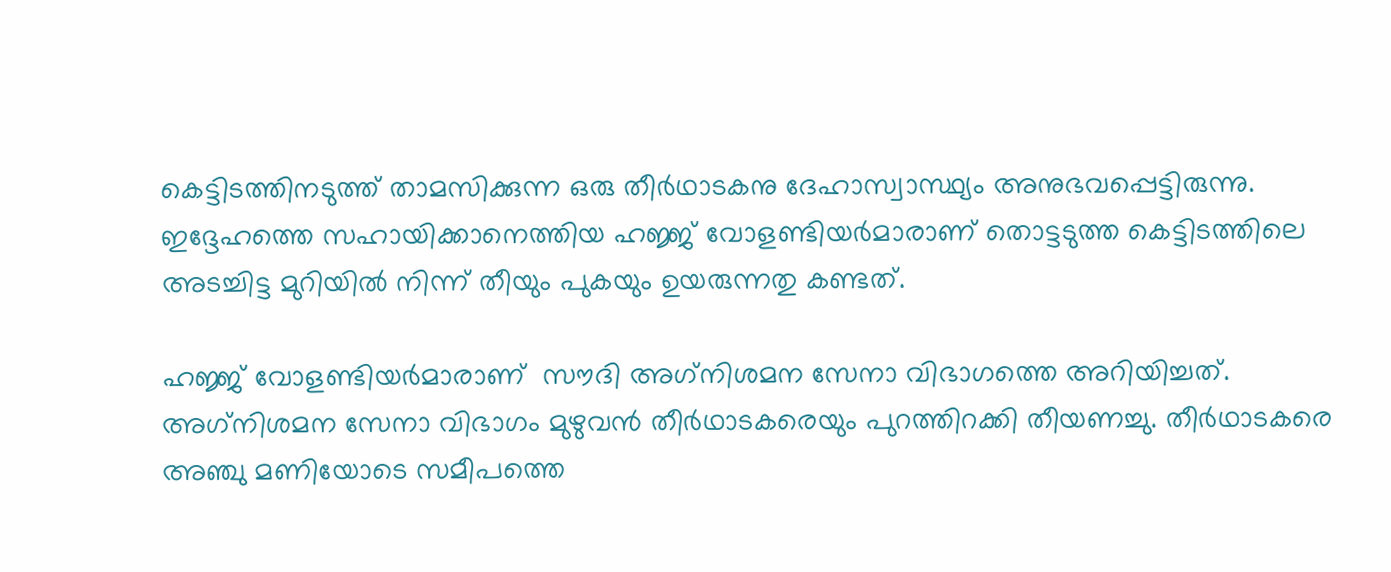കെട്ടിടത്തിനടുത്ത് താമസിക്കുന്ന ഒരു തീര്‍ഥാടകനു ദേഹാസ്വാസ്ഥ്യം അനുഭവപ്പെട്ടിരുന്നു. ഇദ്ദേഹത്തെ സഹായിക്കാനെത്തിയ ഹജ്ജ് വോളണ്ടിയര്‍മാരാണ് തൊട്ടടുത്ത കെട്ടിടത്തിലെ അടച്ചിട്ട മുറിയില്‍ നിന്ന് തീയും പുകയും ഉയരുന്നതു കണ്ടത്.

ഹജ്ജ് വോളണ്ടിയര്‍മാരാണ്  സൗദി അഗ്‌നിശമന സേനാ വിഭാഗത്തെ അറിയിച്ചത്. അഗ്‌നിശമന സേനാ വിഭാഗം മുഴുവന്‍ തീര്‍ഥാടകരെയും പുറത്തിറക്കി തീയണച്ചു. തീര്‍ഥാടകരെ അഞ്ചു മണിയോടെ സമീപത്തെ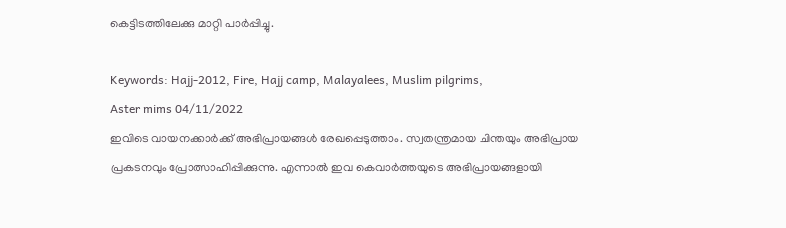കെട്ടിടത്തിലേക്കു മാറ്റി പാര്‍പ്പിച്ചു.

Keywords: Hajj-2012, Fire, Hajj camp, Malayalees, Muslim pilgrims,
Aster mims 04/11/2022
ഇവിടെ വായനക്കാർക്ക് അഭിപ്രായങ്ങൾ രേഖപ്പെടുത്താം. സ്വതന്ത്രമായ ചിന്തയും അഭിപ്രായ പ്രകടനവും പ്രോത്സാഹിപ്പിക്കുന്നു. എന്നാൽ ഇവ കെവാർത്തയുടെ അഭിപ്രായങ്ങളായി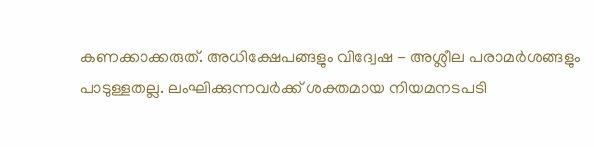കണക്കാക്കരുത്. അധിക്ഷേപങ്ങളും വിദ്വേഷ - അശ്ലീല പരാമർശങ്ങളും പാടുള്ളതല്ല. ലംഘിക്കുന്നവർക്ക് ശക്തമായ നിയമനടപടി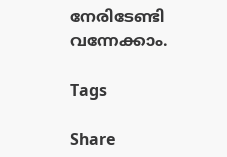നേരിടേണ്ടി വന്നേക്കാം.

Tags

Share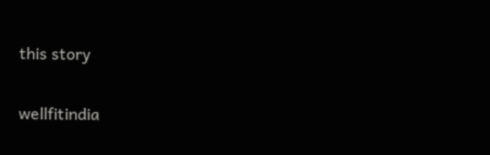this story

wellfitindia